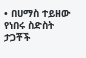• በሀማስ ተይዘው የነበሩ ስድስት ታጋቾች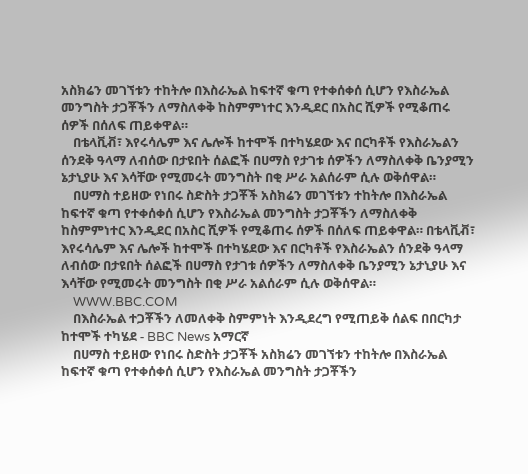አስክሬን መገኘቱን ተከትሎ በእስራኤል ከፍተኛ ቁጣ የተቀሰቀሰ ሲሆን የእስራኤል መንግስት ታጋቾችን ለማስለቀቅ ከስምምነተር እንዲደር በአስር ሺዎች የሚቆጠሩ ሰዎች በሰለፍ ጠይቀዋል።
    በቴላቪቭ፣ እየሩሳሌም እና ሌሎች ከተሞች በተካሄደው እና በርካቶች የእስራኤልን ሰንደቅ ዓላማ ለብሰው በታዩበት ሰልፎች በሀማስ የታገቱ ሰዎችን ለማስለቀቅ ቤንያሚን ኔታኒያሁ እና እሳቸው የሚመሩት መንግስት በቂ ሥራ አልሰራም ሲሉ ወቅሰዋል።
    በሀማስ ተይዘው የነበሩ ስድስት ታጋቾች አስክሬን መገኘቱን ተከትሎ በእስራኤል ከፍተኛ ቁጣ የተቀሰቀሰ ሲሆን የእስራኤል መንግስት ታጋቾችን ለማስለቀቅ ከስምምነተር እንዲደር በአስር ሺዎች የሚቆጠሩ ሰዎች በሰለፍ ጠይቀዋል። በቴላቪቭ፣ እየሩሳሌም እና ሌሎች ከተሞች በተካሄደው እና በርካቶች የእስራኤልን ሰንደቅ ዓላማ ለብሰው በታዩበት ሰልፎች በሀማስ የታገቱ ሰዎችን ለማስለቀቅ ቤንያሚን ኔታኒያሁ እና እሳቸው የሚመሩት መንግስት በቂ ሥራ አልሰራም ሲሉ ወቅሰዋል።
    WWW.BBC.COM
    በእስራኤል ተጋቾችን ለመለቀቅ ስምምነት እንዲደረግ የሚጠይቅ ሰልፍ በበርካታ ከተሞች ተካሄደ - BBC News አማርኛ
    በሀማስ ተይዘው የነበሩ ስድስት ታጋቾች አስክሬን መገኘቱን ተከትሎ በእስራኤል ከፍተኛ ቁጣ የተቀሰቀሰ ሲሆን የእስራኤል መንግስት ታጋቾችን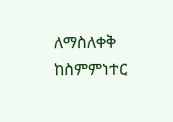ለማስለቀቅ ከስምምነተር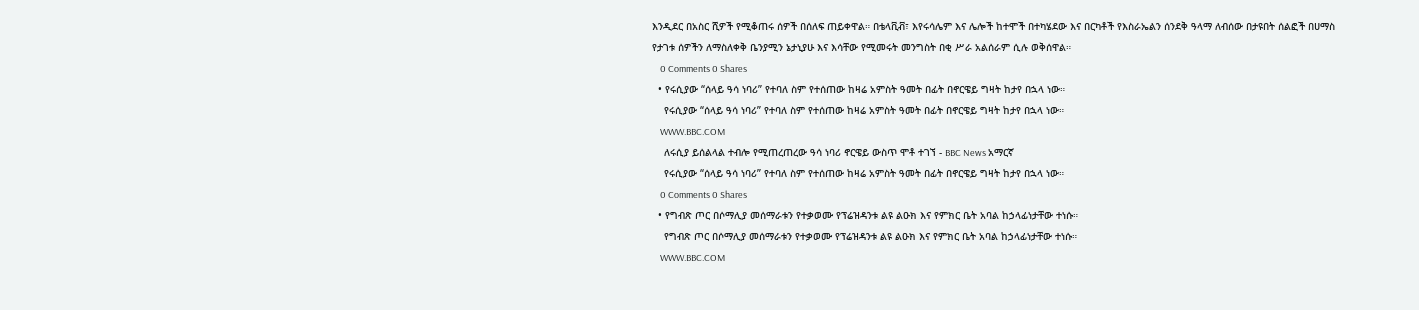እንዲደር በአስር ሺዎች የሚቆጠሩ ሰዎች በሰለፍ ጠይቀዋል። በቴላቪቭ፣ እየሩሳሌም እና ሌሎች ከተሞች በተካሄደው እና በርካቶች የእስራኤልን ሰንደቅ ዓላማ ለብሰው በታዩበት ሰልፎች በሀማስ የታገቱ ሰዎችን ለማስለቀቅ ቤንያሚን ኔታኒያሁ እና እሳቸው የሚመሩት መንግስት በቂ ሥራ አልሰራም ሲሉ ወቅሰዋል።
    0 Comments 0 Shares
  • የሩሲያው “ሰላይ ዓሳ ነባሪ” የተባለ ስም የተሰጠው ከዛሬ አምስት ዓመት በፊት በኖርዌይ ግዛት ከታየ በኋላ ነው።
    የሩሲያው “ሰላይ ዓሳ ነባሪ” የተባለ ስም የተሰጠው ከዛሬ አምስት ዓመት በፊት በኖርዌይ ግዛት ከታየ በኋላ ነው።
    WWW.BBC.COM
    ለሩሲያ ይሰልላል ተብሎ የሚጠረጠረው ዓሳ ነባሪ ኖርዌይ ውስጥ ሞቶ ተገኘ - BBC News አማርኛ
    የሩሲያው “ሰላይ ዓሳ ነባሪ” የተባለ ስም የተሰጠው ከዛሬ አምስት ዓመት በፊት በኖርዌይ ግዛት ከታየ በኋላ ነው።
    0 Comments 0 Shares
  • የግብጽ ጦር በሶማሊያ መሰማራቱን የተቃወሙ የፕሬዝዳንቱ ልዩ ልዑክ እና የምክር ቤት አባል ከኃላፊነታቸው ተነሱ።
    የግብጽ ጦር በሶማሊያ መሰማራቱን የተቃወሙ የፕሬዝዳንቱ ልዩ ልዑክ እና የምክር ቤት አባል ከኃላፊነታቸው ተነሱ።
    WWW.BBC.COM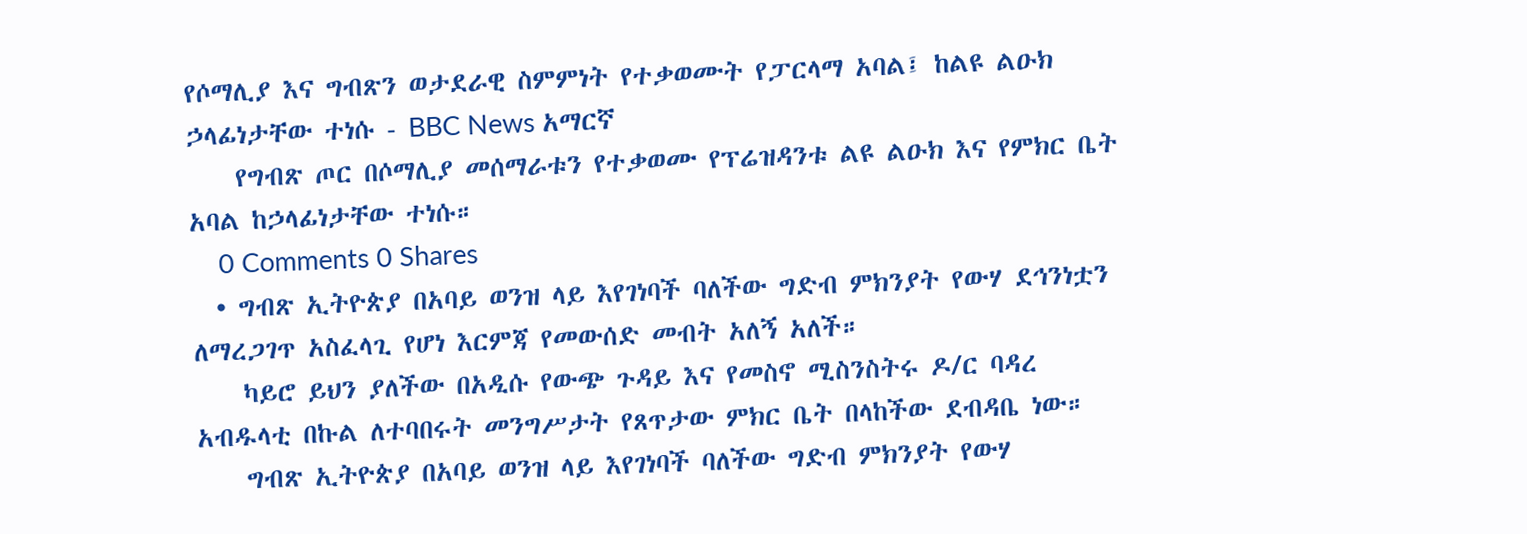የሶማሊያ እና ግብጽን ወታደራዊ ስምምነት የተቃወሙት የፓርላማ አባል፤ ከልዩ ልዑክ ኃላፊነታቸው ተነሱ - BBC News አማርኛ
    የግብጽ ጦር በሶማሊያ መሰማራቱን የተቃወሙ የፕሬዝዳንቱ ልዩ ልዑክ እና የምክር ቤት አባል ከኃላፊነታቸው ተነሱ።
    0 Comments 0 Shares
  • ግብጽ ኢትዮጵያ በአባይ ወንዝ ላይ እየገነባች ባለችው ግድብ ምክንያት የውሃ ደኅንነቷን ለማረጋገጥ አስፈላጊ የሆነ እርምጃ የመውሰድ መብት አለኝ አለች።
    ካይሮ ይህን ያለችው በአዲሱ የውጭ ጉዳይ እና የመስኖ ሚስንስትሩ ዶ/ር ባዳረ አብዱላቲ በኩል ለተባበሩት መንግሥታት የጸጥታው ምክር ቤት በላከችው ደብዳቤ ነው።
    ግብጽ ኢትዮጵያ በአባይ ወንዝ ላይ እየገነባች ባለችው ግድብ ምክንያት የውሃ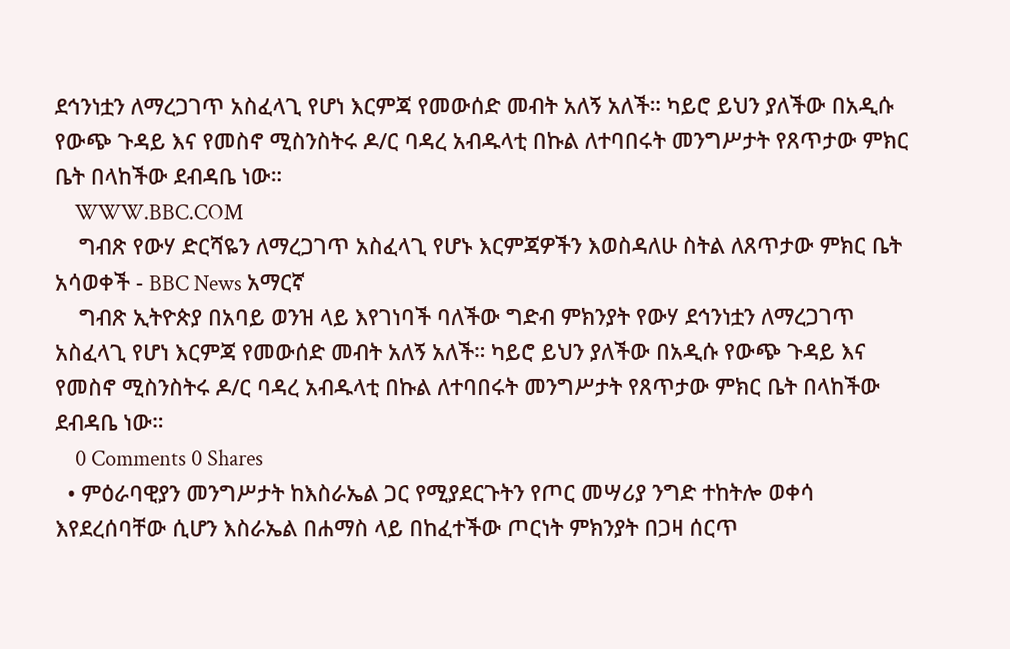ደኅንነቷን ለማረጋገጥ አስፈላጊ የሆነ እርምጃ የመውሰድ መብት አለኝ አለች። ካይሮ ይህን ያለችው በአዲሱ የውጭ ጉዳይ እና የመስኖ ሚስንስትሩ ዶ/ር ባዳረ አብዱላቲ በኩል ለተባበሩት መንግሥታት የጸጥታው ምክር ቤት በላከችው ደብዳቤ ነው።
    WWW.BBC.COM
    ግብጽ የውሃ ድርሻዬን ለማረጋገጥ አስፈላጊ የሆኑ እርምጃዎችን እወስዳለሁ ስትል ለጸጥታው ምክር ቤት አሳወቀች - BBC News አማርኛ
    ግብጽ ኢትዮጵያ በአባይ ወንዝ ላይ እየገነባች ባለችው ግድብ ምክንያት የውሃ ደኅንነቷን ለማረጋገጥ አስፈላጊ የሆነ እርምጃ የመውሰድ መብት አለኝ አለች። ካይሮ ይህን ያለችው በአዲሱ የውጭ ጉዳይ እና የመስኖ ሚስንስትሩ ዶ/ር ባዳረ አብዱላቲ በኩል ለተባበሩት መንግሥታት የጸጥታው ምክር ቤት በላከችው ደብዳቤ ነው።
    0 Comments 0 Shares
  • ምዕራባዊያን መንግሥታት ከእስራኤል ጋር የሚያደርጉትን የጦር መሣሪያ ንግድ ተከትሎ ወቀሳ እየደረሰባቸው ሲሆን እስራኤል በሐማስ ላይ በከፈተችው ጦርነት ምክንያት በጋዛ ሰርጥ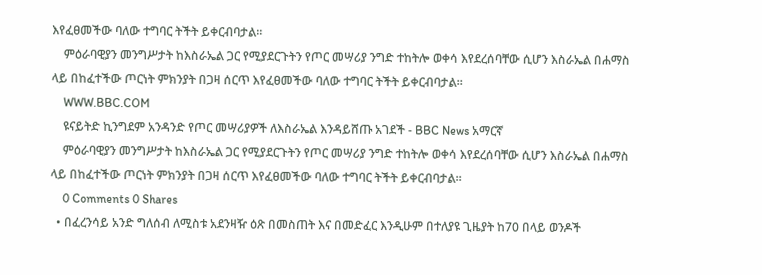እየፈፀመችው ባለው ተግባር ትችት ይቀርብባታል።
    ምዕራባዊያን መንግሥታት ከእስራኤል ጋር የሚያደርጉትን የጦር መሣሪያ ንግድ ተከትሎ ወቀሳ እየደረሰባቸው ሲሆን እስራኤል በሐማስ ላይ በከፈተችው ጦርነት ምክንያት በጋዛ ሰርጥ እየፈፀመችው ባለው ተግባር ትችት ይቀርብባታል።
    WWW.BBC.COM
    ዩናይትድ ኪንግደም አንዳንድ የጦር መሣሪያዎች ለእስራኤል እንዳይሸጡ አገደች - BBC News አማርኛ
    ምዕራባዊያን መንግሥታት ከእስራኤል ጋር የሚያደርጉትን የጦር መሣሪያ ንግድ ተከትሎ ወቀሳ እየደረሰባቸው ሲሆን እስራኤል በሐማስ ላይ በከፈተችው ጦርነት ምክንያት በጋዛ ሰርጥ እየፈፀመችው ባለው ተግባር ትችት ይቀርብባታል።
    0 Comments 0 Shares
  • በፈረንሳይ አንድ ግለሰብ ለሚስቱ አደንዛዥ ዕጽ በመስጠት እና በመድፈር እንዲሁም በተለያዩ ጊዜያት ከ70 በላይ ወንዶች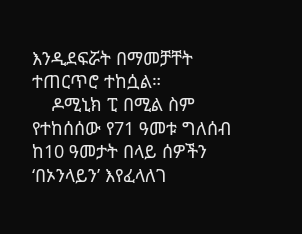እንዲደፍሯት በማመቻቸት ተጠርጥሮ ተከሷል።
    ዶሚኒክ ፒ በሚል ስም የተከሰሰው የ71 ዓመቱ ግለሰብ ከ10 ዓመታት በላይ ሰዎችን ‘በኦንላይን’ እየፈላለገ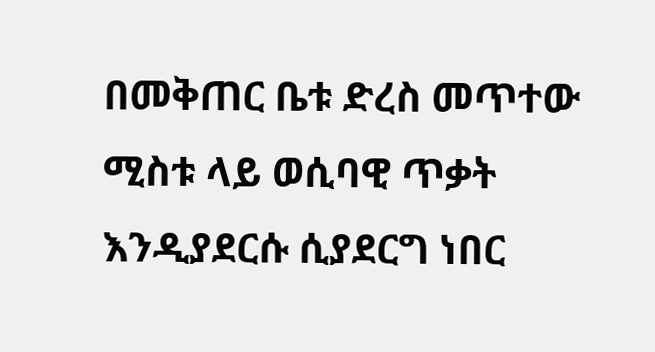በመቅጠር ቤቱ ድረስ መጥተው ሚስቱ ላይ ወሲባዊ ጥቃት እንዲያደርሱ ሲያደርግ ነበር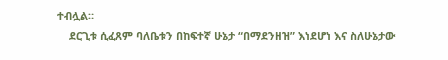ተብሏል።
    ደርጊቱ ሲፈጸም ባለቤቱን በከፍተኛ ሁኔታ “በማደንዘዝ” እነደሆነ እና ስለሁኔታው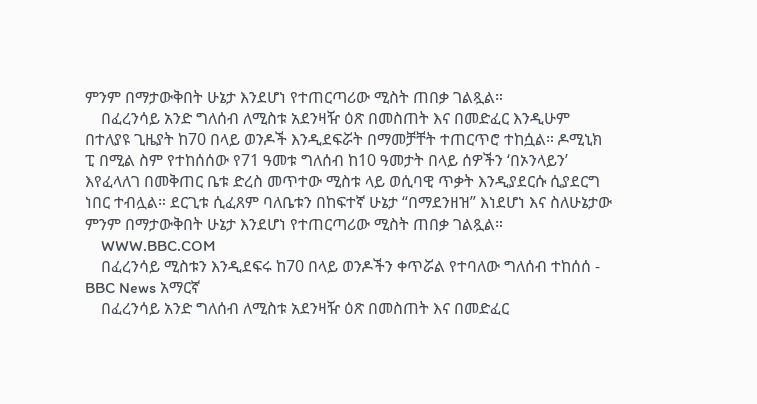ምንም በማታውቅበት ሁኔታ እንደሆነ የተጠርጣሪው ሚስት ጠበቃ ገልጿል።
    በፈረንሳይ አንድ ግለሰብ ለሚስቱ አደንዛዥ ዕጽ በመስጠት እና በመድፈር እንዲሁም በተለያዩ ጊዜያት ከ70 በላይ ወንዶች እንዲደፍሯት በማመቻቸት ተጠርጥሮ ተከሷል። ዶሚኒክ ፒ በሚል ስም የተከሰሰው የ71 ዓመቱ ግለሰብ ከ10 ዓመታት በላይ ሰዎችን ‘በኦንላይን’ እየፈላለገ በመቅጠር ቤቱ ድረስ መጥተው ሚስቱ ላይ ወሲባዊ ጥቃት እንዲያደርሱ ሲያደርግ ነበር ተብሏል። ደርጊቱ ሲፈጸም ባለቤቱን በከፍተኛ ሁኔታ “በማደንዘዝ” እነደሆነ እና ስለሁኔታው ምንም በማታውቅበት ሁኔታ እንደሆነ የተጠርጣሪው ሚስት ጠበቃ ገልጿል።
    WWW.BBC.COM
    በፈረንሳይ ሚስቱን እንዲደፍሩ ከ70 በላይ ወንዶችን ቀጥሯል የተባለው ግለሰብ ተከሰሰ - BBC News አማርኛ
    በፈረንሳይ አንድ ግለሰብ ለሚስቱ አደንዛዥ ዕጽ በመስጠት እና በመድፈር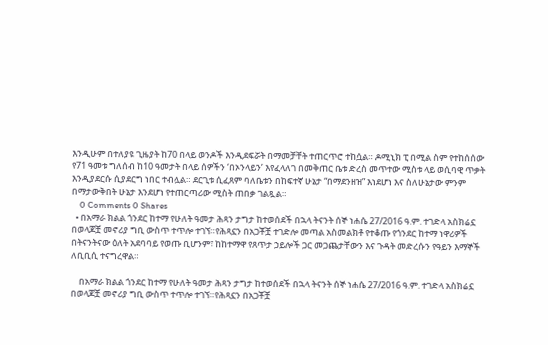እንዲሁም በተለያዩ ጊዜያት ከ70 በላይ ወንዶች እንዲደፍሯት በማመቻቸት ተጠርጥሮ ተከሷል። ዶሚኒክ ፒ በሚል ስም የተከሰሰው የ71 ዓመቱ ግለሰብ ከ10 ዓመታት በላይ ሰዎችን ‘በኦንላይን’ እየፈላለገ በመቅጠር ቤቱ ድረስ መጥተው ሚስቱ ላይ ወሲባዊ ጥቃት እንዲያደርሱ ሲያደርግ ነበር ተብሏል። ደርጊቱ ሲፈጸም ባለቤቱን በከፍተኛ ሁኔታ “በማደንዘዝ” እነደሆነ እና ስለሁኔታው ምንም በማታውቅበት ሁኔታ እንደሆነ የተጠርጣሪው ሚስት ጠበቃ ገልጿል።
    0 Comments 0 Shares
  • በአማራ ክልል ጎንደር ከተማ የሁለት ዓመታ ሕጻን ታግታ ከተወሰደች በኋላ ትናንት ሰኞ ነሐሴ 27/2016 ዓ.ም. ተገድላ አስክሬኗ በወላጆቿ መኖሪያ ግቢ ውስጥ ተጥሎ ተገኘ።የሕጻኗን በአጋቾቿ ተገድሎ መጣል አስመልክቶ የተቆጡ የጎንደር ከተማ ነዋሪዎች በትናንትናው ዕለት አደባባይ የወጡ ቢሆንም፣ ከከተማዋ የጸጥታ ኃይሎች ጋር መጋጨታቸውን እና ጉዳት መድረሱን የዓይን እማኞች ለቢቢሲ ተናግረዋል።

    በአማራ ክልል ጎንደር ከተማ የሁለት ዓመታ ሕጻን ታግታ ከተወሰደች በኋላ ትናንት ሰኞ ነሐሴ 27/2016 ዓ.ም. ተገድላ አስክሬኗ በወላጆቿ መኖሪያ ግቢ ውስጥ ተጥሎ ተገኘ።የሕጻኗን በአጋቾቿ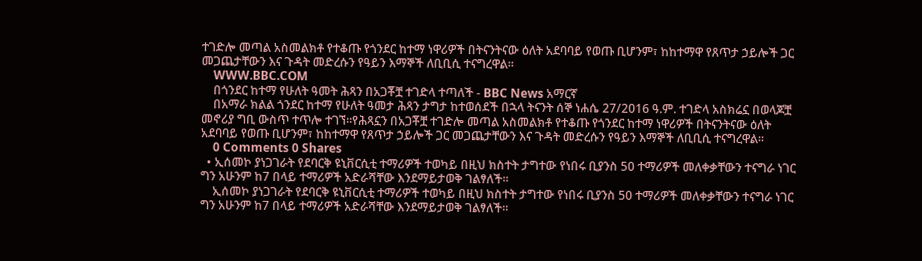ተገድሎ መጣል አስመልክቶ የተቆጡ የጎንደር ከተማ ነዋሪዎች በትናንትናው ዕለት አደባባይ የወጡ ቢሆንም፣ ከከተማዋ የጸጥታ ኃይሎች ጋር መጋጨታቸውን እና ጉዳት መድረሱን የዓይን እማኞች ለቢቢሲ ተናግረዋል።
    WWW.BBC.COM
    በጎንደር ከተማ የሁለት ዓመት ሕጻን በአጋቾቿ ተገድላ ተጣለች - BBC News አማርኛ
    በአማራ ክልል ጎንደር ከተማ የሁለት ዓመታ ሕጻን ታግታ ከተወሰደች በኋላ ትናንት ሰኞ ነሐሴ 27/2016 ዓ.ም. ተገድላ አስክሬኗ በወላጆቿ መኖሪያ ግቢ ውስጥ ተጥሎ ተገኘ።የሕጻኗን በአጋቾቿ ተገድሎ መጣል አስመልክቶ የተቆጡ የጎንደር ከተማ ነዋሪዎች በትናንትናው ዕለት አደባባይ የወጡ ቢሆንም፣ ከከተማዋ የጸጥታ ኃይሎች ጋር መጋጨታቸውን እና ጉዳት መድረሱን የዓይን እማኞች ለቢቢሲ ተናግረዋል።
    0 Comments 0 Shares
  • ኢሰመኮ ያነጋገራት የደባርቅ ዩኒቨርሲቲ ተማሪዎች ተወካይ በዚህ ክስተት ታግተው የነበሩ ቢያንስ 50 ተማሪዎች መለቀቃቸውን ተናግራ ነገር ግን አሁንም ከ7 በላይ ተማሪዎች አድራሻቸው እንደማይታወቅ ገልፃለች።
    ኢሰመኮ ያነጋገራት የደባርቅ ዩኒቨርሲቲ ተማሪዎች ተወካይ በዚህ ክስተት ታግተው የነበሩ ቢያንስ 50 ተማሪዎች መለቀቃቸውን ተናግራ ነገር ግን አሁንም ከ7 በላይ ተማሪዎች አድራሻቸው እንደማይታወቅ ገልፃለች።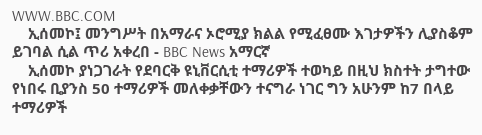WWW.BBC.COM
    ኢሰመኮ፤ መንግሥት በአማራና ኦሮሚያ ክልል የሚፈፀሙ እገታዎችን ሊያስቆም ይገባል ሲል ጥሪ አቀረበ - BBC News አማርኛ
    ኢሰመኮ ያነጋገራት የደባርቅ ዩኒቨርሲቲ ተማሪዎች ተወካይ በዚህ ክስተት ታግተው የነበሩ ቢያንስ 50 ተማሪዎች መለቀቃቸውን ተናግራ ነገር ግን አሁንም ከ7 በላይ ተማሪዎች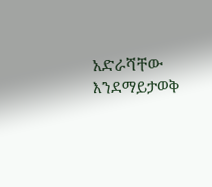አድራሻቸው እንደማይታወቅ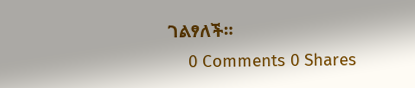ገልፃለች።
    0 Comments 0 Shares